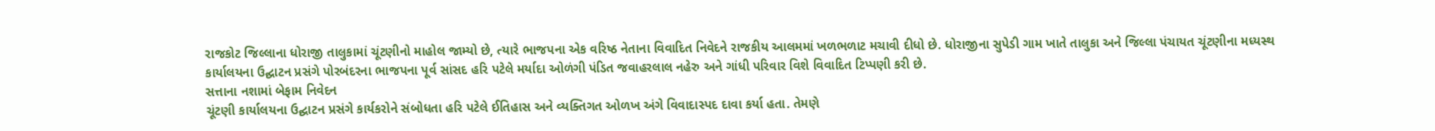રાજકોટ જિલ્લાના ધોરાજી તાલુકામાં ચૂંટણીનો માહોલ જામ્યો છે, ત્યારે ભાજપના એક વરિષ્ઠ નેતાના વિવાદિત નિવેદને રાજકીય આલમમાં ખળભળાટ મચાવી દીધો છે. ધોરાજીના સુપેડી ગામ ખાતે તાલુકા અને જિલ્લા પંચાયત ચૂંટણીના મધ્યસ્થ કાર્યાલયના ઉદ્ઘાટન પ્રસંગે પોરબંદરના ભાજપના પૂર્વ સાંસદ હરિ પટેલે મર્યાદા ઓળંગી પંડિત જવાહરલાલ નહેરુ અને ગાંધી પરિવાર વિશે વિવાદિત ટિપ્પણી કરી છે.
સત્તાના નશામાં બેફામ નિવેદન
ચૂંટણી કાર્યાલયના ઉદ્ઘાટન પ્રસંગે કાર્યકરોને સંબોધતા હરિ પટેલે ઈતિહાસ અને વ્યક્તિગત ઓળખ અંગે વિવાદાસ્પદ દાવા કર્યા હતા. તેમણે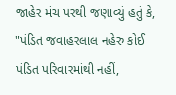જાહેર મંચ પરથી જણાવ્યું હતું કે, "પંડિત જવાહરલાલ નહેરુ કોઈ પંડિત પરિવારમાંથી નહીં,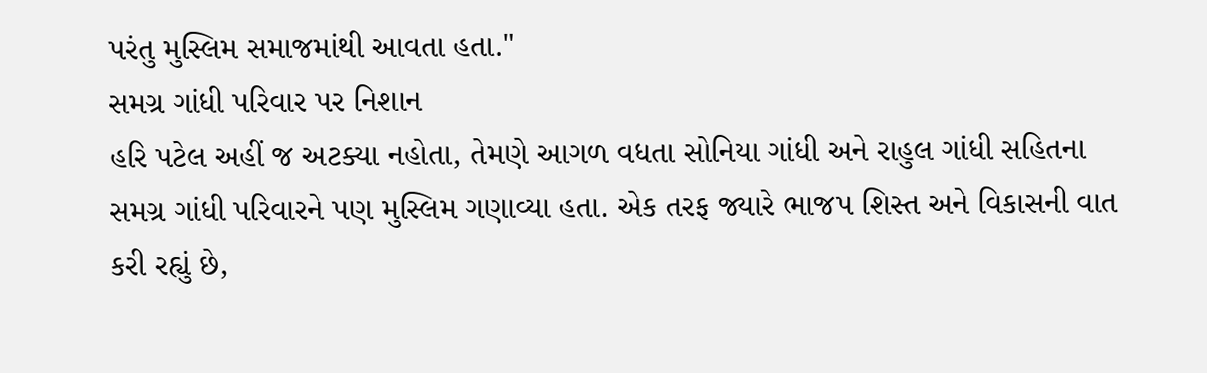પરંતુ મુસ્લિમ સમાજમાંથી આવતા હતા."
સમગ્ર ગાંધી પરિવાર પર નિશાન
હરિ પટેલ અહીં જ અટક્યા નહોતા, તેમણે આગળ વધતા સોનિયા ગાંધી અને રાહુલ ગાંધી સહિતના સમગ્ર ગાંધી પરિવારને પણ મુસ્લિમ ગણાવ્યા હતા. એક તરફ જ્યારે ભાજપ શિસ્ત અને વિકાસની વાત કરી રહ્યું છે,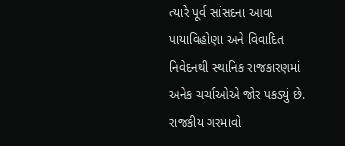ત્યારે પૂર્વ સાંસદના આવા પાયાવિહોણા અને વિવાદિત નિવેદનથી સ્થાનિક રાજકારણમાં અનેક ચર્ચાઓએ જોર પકડ્યું છે.
રાજકીય ગરમાવો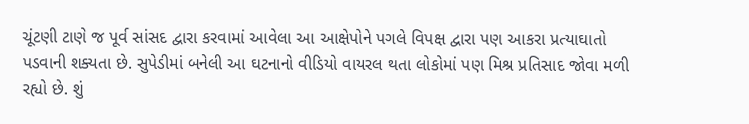ચૂંટણી ટાણે જ પૂર્વ સાંસદ દ્વારા કરવામાં આવેલા આ આક્ષેપોને પગલે વિપક્ષ દ્વારા પણ આકરા પ્રત્યાઘાતો પડવાની શક્યતા છે. સુપેડીમાં બનેલી આ ઘટનાનો વીડિયો વાયરલ થતા લોકોમાં પણ મિશ્ર પ્રતિસાદ જોવા મળી રહ્યો છે. શું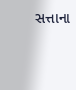સત્તાના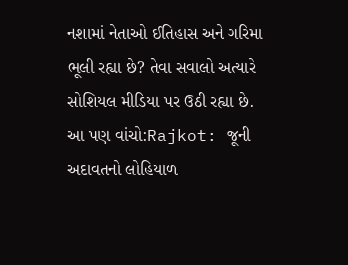નશામાં નેતાઓ ઈતિહાસ અને ગરિમા ભૂલી રહ્યા છે? તેવા સવાલો અત્યારે સોશિયલ મીડિયા પર ઉઠી રહ્યા છે.
આ પણ વાંચો:Rajkot: જૂની અદાવતનો લોહિયાળ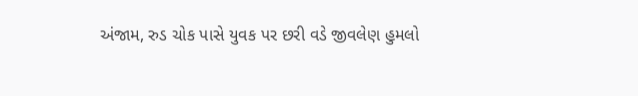અંજામ, રુડ ચોક પાસે યુવક પર છરી વડે જીવલેણ હુમલો